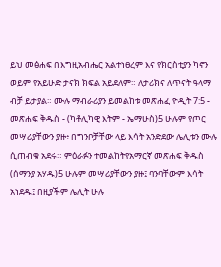ይህ መፅሐፍ በእግዚአብሔር አልተነፀረም እና የክርስቲያን ካኖን ወይም የአይሁድ ታናክ ክፍል አይደለም። ለታሪክና ለጥናት ዓላማ ብቻ ይታያል። ሙሉ ማብራሪያን ይመልከቱ መጽሐፈ ዮዲት 7:5 - መጽሐፍ ቅዱስ - (ካቶሊካዊ እትም - ኤማሁስ)5 ሁሉም የጦር መሣሪያቸውን ያዙ፥ በግንቦቻቸው ላይ እሳት አንድደው ሌሊቱን ሙሉ ሲጠብቁ አደሩ። ምዕራፉን ተመልከትየአማርኛ መጽሐፍ ቅዱስ (ሰማንያ አሃዱ)5 ሁሉም መሣሪያቸውን ያዙ፤ ባንባቸውም እሳት አነደዱ፤ በዚያችም ሌሊት ሁሉ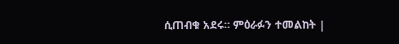ሲጠብቁ አደሩ። ምዕራፉን ተመልከት |